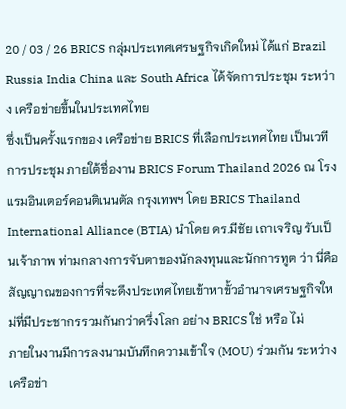20 / 03 / 26 BRICS กลุ่มประเทศเศรษฐกิจเกิดใหม่ ได้แก่ Brazil Russia India China และ South Africa ได้จัดการประชุม ระหว่าง เครือข่ายขึ้นในประเทศไทย
ซึ่งเป็นครั้งแรกของ เครือข่าย BRICS ที่เลือกประเทศไทย เป็นเวทีการประชุม ภายใต้ชื่องาน BRICS Forum Thailand 2026 ณ โรงแรมอินเตอร์คอนติเนนตัล กรุงเทพฯ โดย BRICS Thailand International Alliance (BTIA) นำโดย ดร.มีชัย เถาเจริญ รับเป็นเจ้าภาพ ท่ามกลางการจับตาของนักลงทุนและนักการทูต ว่า นี่คือสัญญาณของการที่จะดึงประเทศไทยเข้าหาขั้วอำนาจเศรษฐกิจใหม่ที่มีประชากรรวมกันกว่าครึ่งโลก อย่าง BRICS ใช่ หรือ ไม่
ภายในงานมีการลงนามบันทึกความเข้าใจ (MOU) ร่วมกัน ระหว่างเครือข่า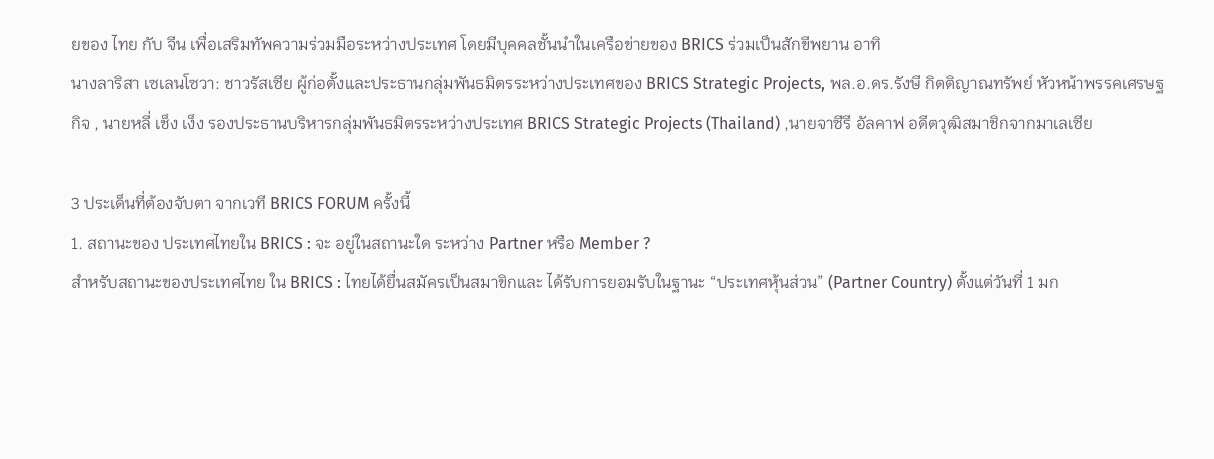ยของ ไทย กับ จีน เพื่อเสริมทัพความร่วมมือระหว่างประเทศ โดยมีบุคคลชั้นนำในเครือข่ายของ BRICS ร่วมเป็นสักขีพยาน อาทิ
นางลาริสา เซเลนโซวา: ชาวรัสเซีย ผู้ก่อตั้งและประธานกลุ่มพันธมิตรระหว่างประเทศของ BRICS Strategic Projects, พล.อ.ดร.รังษี กิตติญาณทรัพย์ หัวหน้าพรรคเศรษฐกิจ , นายหลี่ เช็ง เง็ง รองประธานบริหารกลุ่มพันธมิตรระหว่างประเทศ BRICS Strategic Projects (Thailand) ,นายจาซีรี อัลคาฟ อดีตวุฒิสมาชิกจากมาเลเซีย

3 ประเด็นที่ต้องจับตา จากเวที BRICS FORUM ครั้งนี้
1. สถานะของ ประเทศไทยใน BRICS : จะ อยู่ในสถานะใด ระหว่าง Partner หรือ Member ?
สำหรับสถานะของประเทศไทย ใน BRICS : ไทยได้ยื่นสมัครเป็นสมาขิกและ ได้รับการยอมรับในฐานะ “ประเทศหุ้นส่วน” (Partner Country) ตั้งแต่วันที่ 1 มก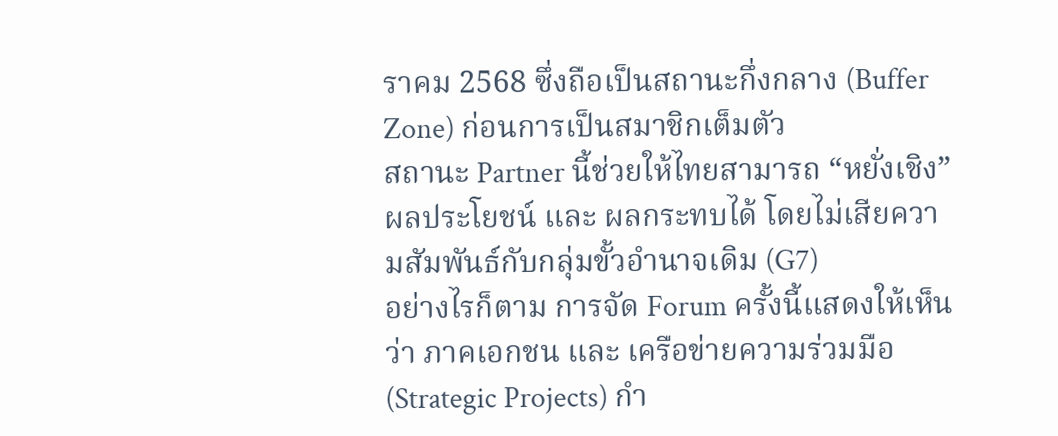ราคม 2568 ซึ่งถือเป็นสถานะกึ่งกลาง (Buffer Zone) ก่อนการเป็นสมาชิกเต็มตัว
สถานะ Partner นี้ช่วยให้ไทยสามารถ “หยั่งเชิง” ผลประโยชน์ และ ผลกระทบได้ โดยไม่เสียความสัมพันธ์กับกลุ่มขั้วอำนาจเดิม (G7)
อย่างไรก็ตาม การจัด Forum ครั้งนี้แสดงให้เห็นว่า ภาคเอกชน และ เครือข่ายความร่วมมือ (Strategic Projects) กำ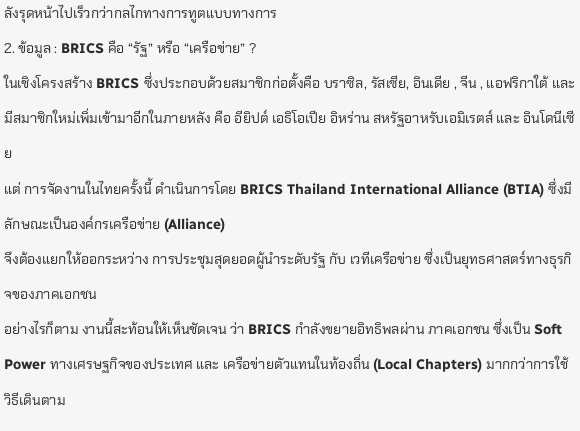ลังรุดหน้าไปเร็วกว่ากลไกทางการทูตแบบทางการ
2. ข้อมูล : BRICS คือ “รัฐ” หรือ “เครือข่าย” ?
ในเชิงโครงสร้าง BRICS ซึ่งประกอบด้วยสมาชิกก่อตั้งคือ บราซิล, รัสเซีย, อินเดีย , จีน , แอฟริกาใต้ และ มีสมาชิกใหม่เพิ่มเข้ามาอีกในภายหลัง คือ อียิปต์ เอธิโอเปีย อิหร่าน สหรัฐอาหรับเอมิเรตส์ และ อินโดนีเซีย
แต่ การจัดงานในไทยครั้งนี้ ดำเนินการโดย BRICS Thailand International Alliance (BTIA) ซึ่งมีลักษณะเป็นองค์กรเครือข่าย (Alliance)
จึงต้องแยกให้ออกระหว่าง การประชุมสุดยอดผู้นำระดับรัฐ กับ เวทีเครือข่าย ซึ่งเป็นยุทธศาสตร์ทางธุรกิจของภาคเอกชน
อย่างไรก็ตาม งานนี้สะท้อนให้เห็นชัดเจน ว่า BRICS กำลังขยายอิทธิพลผ่าน ภาคเอกชน ซึ่งเป็น Soft Power ทางเศรษฐกิจของประเทศ และ เครือข่ายตัวแทนในท้องถิ่น (Local Chapters) มากกว่าการใช้วิธีเดินตาม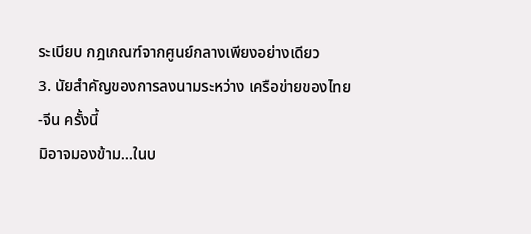ระเบียบ กฎเกณฑ์จากศูนย์กลางเพียงอย่างเดียว
3. นัยสำคัญของการลงนามระหว่าง เครือข่ายของไทย-จีน ครั้งนี้
มิอาจมองข้าม…ในบ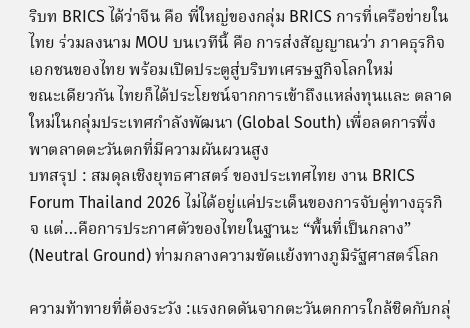ริบท BRICS ได้ว่าจีน คือ พี่ใหญ่ของกลุ่ม BRICS การที่เครือข่ายในไทย ร่วมลงนาม MOU บนเวทีนี้ คือ การส่งสัญญาณว่า ภาคธุรกิจเอกชนของไทย พร้อมเปิดประตูสู่บริบทเศรษฐกิจโลกใหม่
ขณะเดียวกัน ไทยก็ได้ประโยชน์จากการเข้าถึงแหล่งทุนและ ตลาดใหม่ในกลุ่มประเทศกำลังพัฒนา (Global South) เพื่อลดการพึ่งพาตลาดตะวันตกที่มีความผันผวนสูง
บทสรุป : สมดุลเชิงยุทธศาสตร์ ของประเทศไทย งาน BRICS Forum Thailand 2026 ไม่ได้อยู่แค่ประเด็นของการจับคู่ทางธุรกิจ แต่…คือการประกาศตัวของไทยในฐานะ “พื้นที่เป็นกลาง” (Neutral Ground) ท่ามกลางความขัดแย้งทางภูมิรัฐศาสตร์โลก

ความท้าทายที่ต้องระวัง :แรงกดดันจากตะวันตกการใกล้ชิดกับกลุ่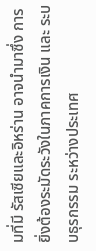มที่มี รัสเซียและอิหร่าน อาจนำมาซึ่ง การยิ่งต้องระมัดระวังในภาคการเงิน และ ระบบธุรกรรม ระหว่างประเทศ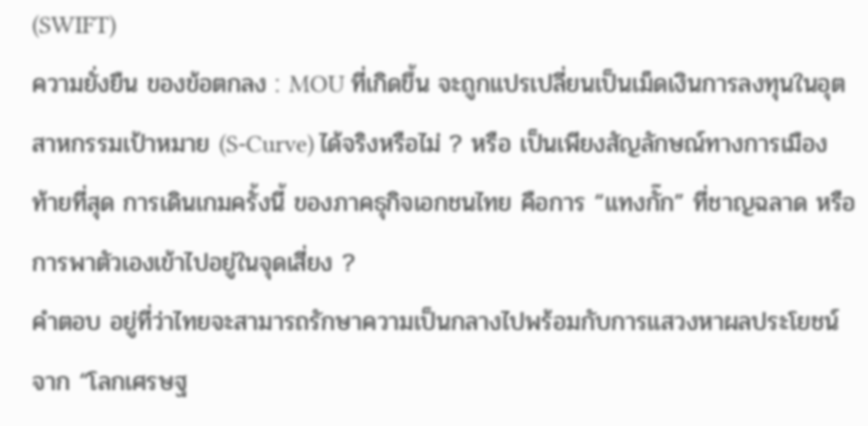(SWIFT)
ความยั่งยืน ของข้อตกลง : MOU ที่เกิดขึ้น จะถูกแปรเปลี่ยนเป็นเม็ดเงินการลงทุนในอุตสาหกรรมเป้าหมาย (S-Curve) ได้จริงหรือไม่ ? หรือ เป็นเพียงสัญลักษณ์ทางการเมือง
ท้ายที่สุด การเดินเกมครั้งนี้ ของภาคธุกิจเอกชนไทย คือการ “แทงกั๊ก” ที่ชาญฉลาด หรือการพาตัวเองเข้าไปอยู่ในจุดเสี่ยง ?
คำตอบ อยู่ที่ว่าไทยจะสามารถรักษาความเป็นกลางไปพร้อมกับการแสวงหาผลประโยชน์จาก “โลกเศรษฐ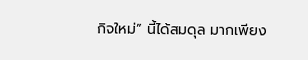กิจใหม่” นี้ได้สมดุล มากเพียง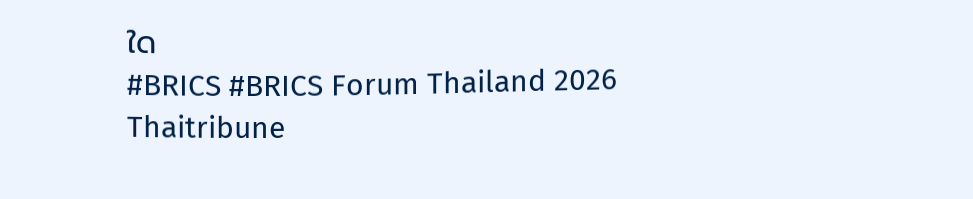ใด
#BRICS #BRICS Forum Thailand 2026
Thaitribune